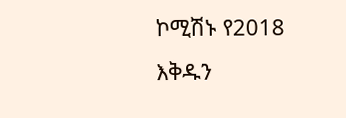ኮሚሽኑ የ2018 እቅዱን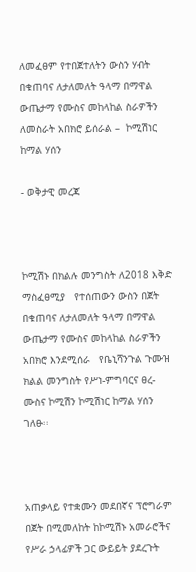ለመፈፀም የተበጀተለትን ውስን ሃብት በቁጠባና ለታለመለት ዓላማ በማዋል ውጤታማ የሙስና መከላከል ስራዎችን ለመስራት አበክሮ ይሰራል –  ኮሚሽነር ከማል ሃሰን

- ወቅታዊ መረጃ



ኮሚሽኑ በክልሉ መንግስት ለ2018 እቅድ ማስፈፀሚያ   የተሰጠውን ውስን በጀት በቁጠባና ለታለመለት ዓላማ በማዋል ውጤታማ የሙስና መከላከል ስራዎችን አበክሮ እንደሚሰራ   የቤኒሻንጉል ጉሙዝ ክልል መንግስት የሥነ-ምግባርና ፀረ-ሙስና ኮሚሽን ኮሚሽነር ከማል ሃሰን ገለፁ፡፡



አጠቃላይ የተቋሙን መደበኛና ፕሮግራም በጀት በሚመለከት ከኮሚሽኑ አመራሮችና የሥራ ኃላፊዎች ጋር ውይይት ያደረጉት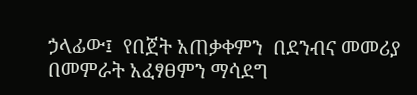ኃላፊው፤  የበጀት አጠቃቀምን  በደንብና መመሪያ በመምራት አፈፃፀምን ማሳደግ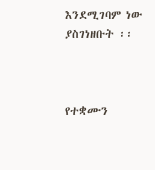እንደሚገባም ነው ያስገነዘቡት ፡፡



የተቋሙን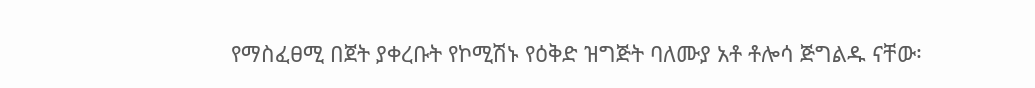የማስፈፀሚ በጀት ያቀረቡት የኮሚሽኑ የዕቅድ ዝግጅት ባለሙያ አቶ ቶሎሳ ጅግልዱ ናቸው፡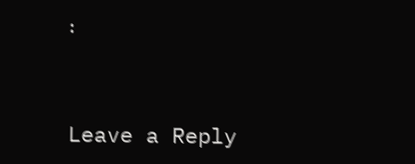፡



Leave a Reply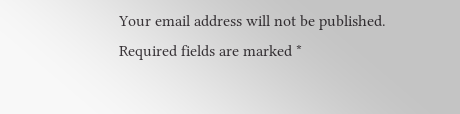Your email address will not be published. Required fields are marked *